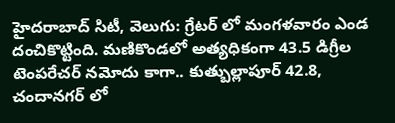హైదరాబాద్ సిటీ, వెలుగు: గ్రేటర్ లో మంగళవారం ఎండ దంచికొట్టింది. మణికొండలో అత్యధికంగా 43.5 డిగ్రీల టెంపరేచర్ నమోదు కాగా.. కుత్బుల్లాపూర్ 42.8, చందానగర్ లో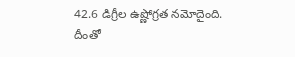42.6 డిగ్రీల ఉష్ణోగ్రత నమోదైంది.
దీంతో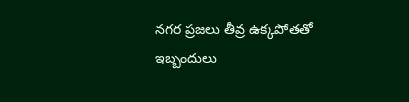నగర ప్రజలు తీవ్ర ఉక్కపోతతో ఇబ్బందులు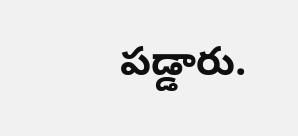పడ్డారు.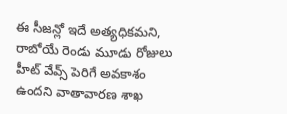ఈ సీజన్లో ఇదే అత్యధికమని, రాబోయే రెండు మూడు రోజులు హీట్ వేవ్స్ పెరిగే అవకాశం ఉందని వాతావారణ శాఖ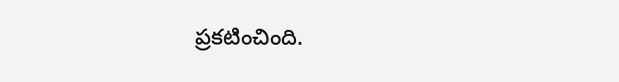ప్రకటించింది.